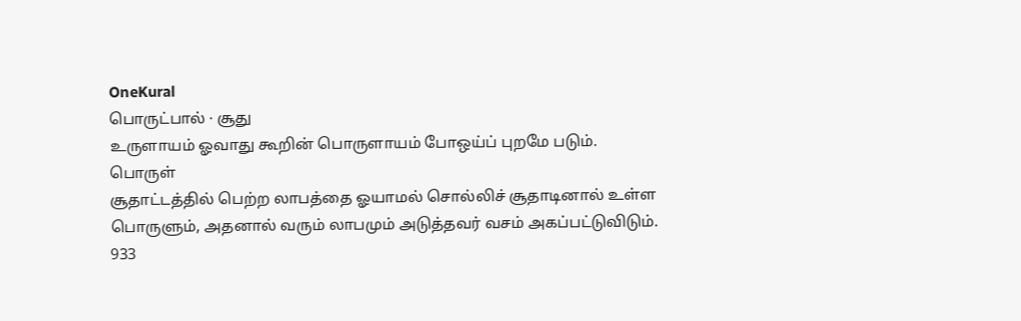OneKural
பொருட்பால் · சூது
உருளாயம் ஓவாது கூறின் பொருளாயம் போஒய்ப் புறமே படும்.
பொருள்
சூதாட்டத்தில் பெற்ற லாபத்தை ஓயாமல் சொல்லிச் சூதாடினால் உள்ள பொருளும், அதனால் வரும் லாபமும் அடுத்தவர் வசம் அகப்பட்டுவிடும்.
933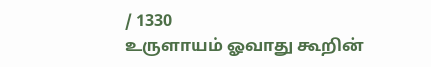/ 1330
உருளாயம் ஓவாது கூறின்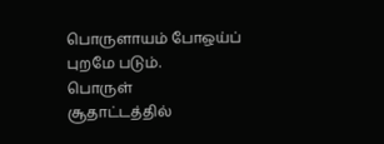பொருளாயம் போஒய்ப் புறமே படும்.
பொருள்
சூதாட்டத்தில்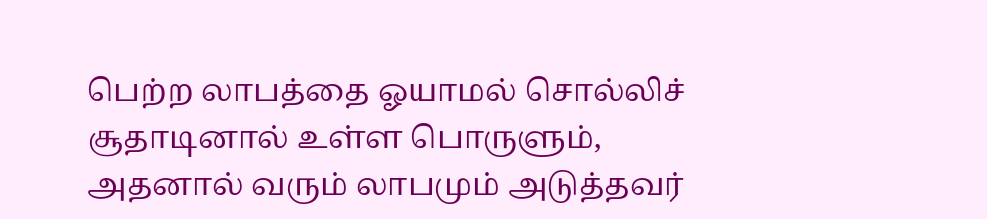பெற்ற லாபத்தை ஓயாமல் சொல்லிச் சூதாடினால் உள்ள பொருளும், அதனால் வரும் லாபமும் அடுத்தவர்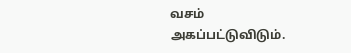வசம் அகப்பட்டுவிடும்.